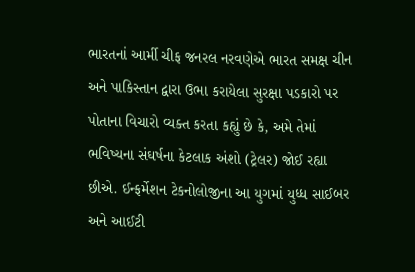ભારતનાં આર્મી ચીફ જનરલ નરવણેએ ભારત સમક્ષ ચીન અને પાકિસ્તાન દ્વારા ઉભા કરાયેલા સુરક્ષા પડકારો પર પોતાના વિચારો વ્યક્ત કરતા કહ્યું છે કે, અમે તેમાં ભવિષ્યના સંઘર્ષના કેટલાક અંશો (ટ્રેલર) જોઈ રહ્યા છીએ. ઈન્ફર્મેશન ટેકનોલોજીના આ યુગમાં યુધ્ધ સાઈબર અને આઈટી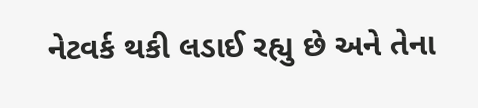નેટવર્ક થકી લડાઈ રહ્યુ છે અને તેના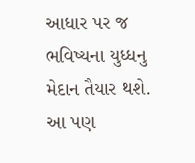આધાર પર જ ભવિષ્યના યુધ્ધનુ મેદાન તૈયાર થશે.
આ પણ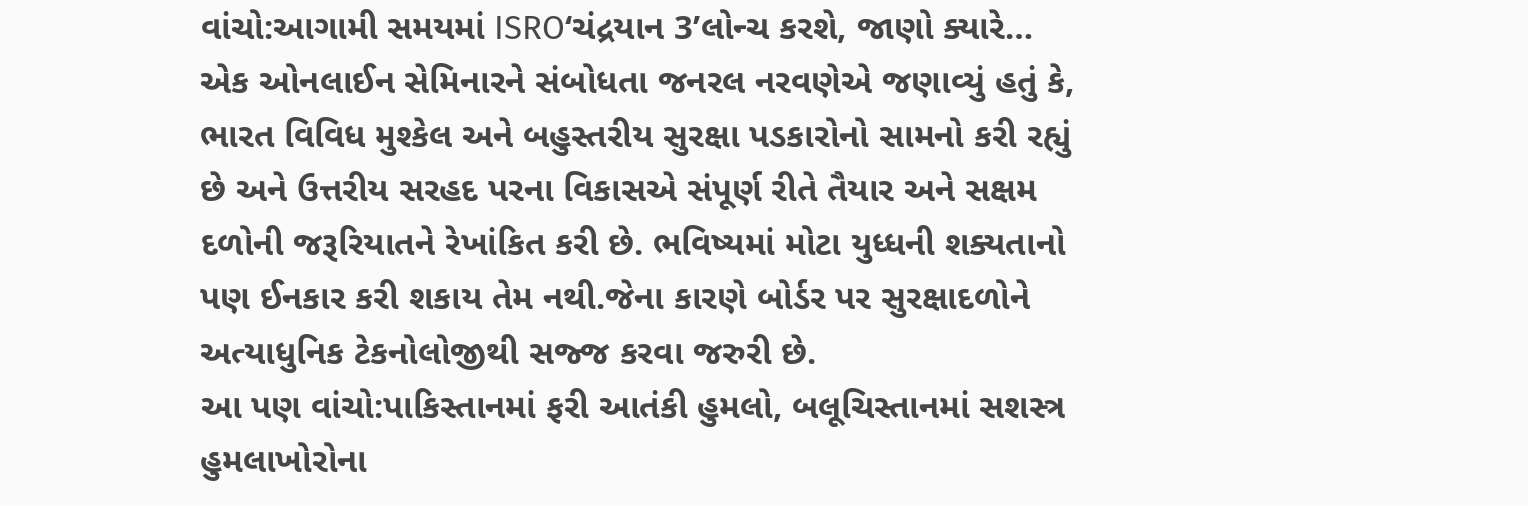વાંચો:આગામી સમયમાં ISRO‘ચંદ્રયાન 3’લોન્ચ કરશે, જાણો ક્યારે…
એક ઓનલાઈન સેમિનારને સંબોધતા જનરલ નરવણેએ જણાવ્યું હતું કે, ભારત વિવિધ મુશ્કેલ અને બહુસ્તરીય સુરક્ષા પડકારોનો સામનો કરી રહ્યું છે અને ઉત્તરીય સરહદ પરના વિકાસએ સંપૂર્ણ રીતે તૈયાર અને સક્ષમ દળોની જરૂરિયાતને રેખાંકિત કરી છે. ભવિષ્યમાં મોટા યુધ્ધની શક્યતાનો પણ ઈનકાર કરી શકાય તેમ નથી.જેના કારણે બોર્ડર પર સુરક્ષાદળોને અત્યાધુનિક ટેકનોલોજીથી સજ્જ કરવા જરુરી છે.
આ પણ વાંચો:પાકિસ્તાનમાં ફરી આતંકી હુમલો, બલૂચિસ્તાનમાં સશસ્ત્ર હુમલાખોરોના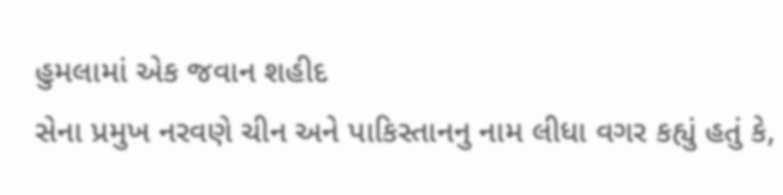હુમલામાં એક જવાન શહીદ
સેના પ્રમુખ નરવણે ચીન અને પાકિસ્તાનનુ નામ લીધા વગર કહ્યું હતું કે,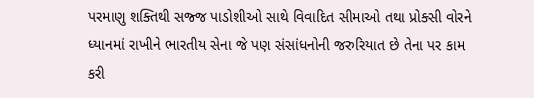પરમાણુ શક્તિથી સજ્જ પાડોશીઓ સાથે વિવાદિત સીમાઓ તથા પ્રોક્સી વોરને ધ્યાનમાં રાખીને ભારતીય સેના જે પણ સંસાંધનોની જરુરિયાત છે તેના પર કામ કરી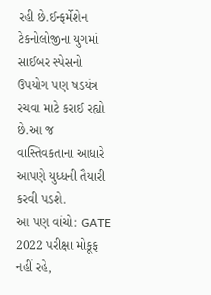રહી છે.ઈન્ફર્મેશેન ટેકનોલોજીના યુગમાં સાઈબર સ્પેસનો ઉપયોગ પણ ષડયંત્ર રચવા માટે કરાઈ રહ્યો છે.આ જ વાસ્તિવકતાના આધારે આપણે યુધ્ધની તૈયારી કરવી પડશે.
આ પણ વાંચો: GATE 2022 પરીક્ષા મોકૂફ નહીં રહે,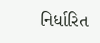નિર્ધારિત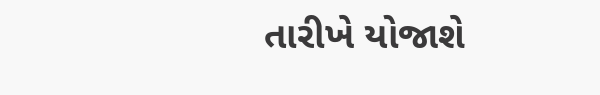તારીખે યોજાશે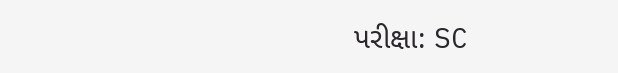પરીક્ષા: SC